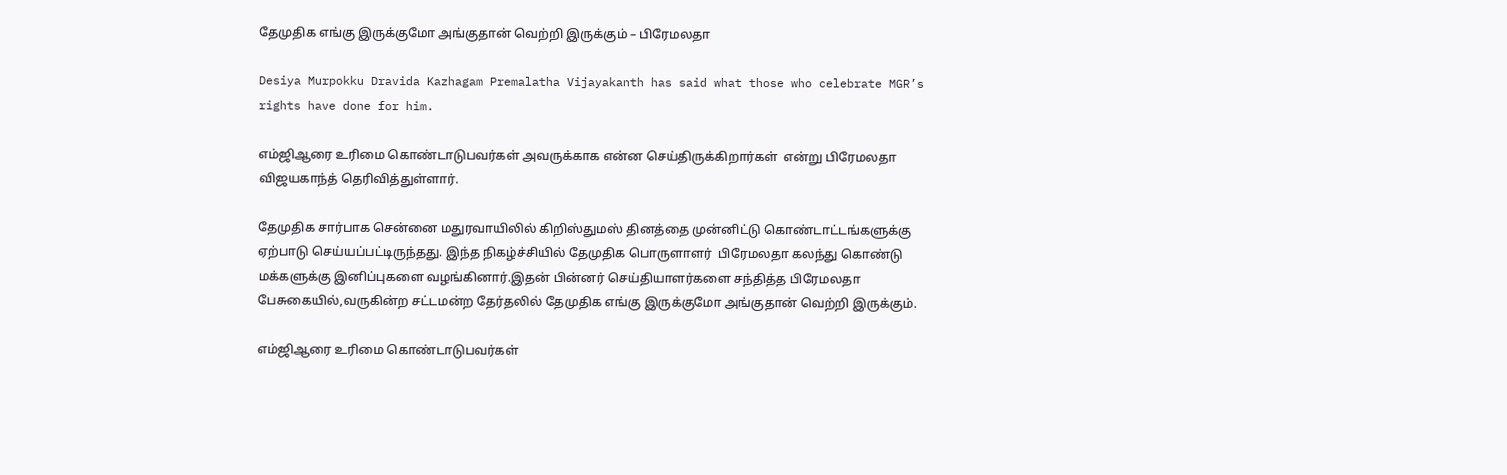தேமுதிக எங்கு இருக்குமோ அங்குதான் வெற்றி இருக்கும் – பிரேமலதா

Desiya Murpokku Dravida Kazhagam Premalatha Vijayakanth has said what those who celebrate MGR’s rights have done for him.

எம்ஜிஆரை உரிமை கொண்டாடுபவர்கள் அவருக்காக என்ன செய்திருக்கிறார்கள்  என்று பிரேமலதா விஜயகாந்த் தெரிவித்துள்ளார்.

தேமுதிக சார்பாக சென்னை மதுரவாயிலில் கிறிஸ்துமஸ் தினத்தை முன்னிட்டு கொண்டாட்டங்களுக்கு ஏற்பாடு செய்யப்பட்டிருந்தது. இந்த நிகழ்ச்சியில் தேமுதிக பொருளாளர்  பிரேமலதா கலந்து கொண்டு மக்களுக்கு இனிப்புகளை வழங்கினார்.இதன் பின்னர் செய்தியாளர்களை சந்தித்த பிரேமலதா பேசுகையில்,வருகின்ற சட்டமன்ற தேர்தலில் தேமுதிக எங்கு இருக்குமோ அங்குதான் வெற்றி இருக்கும்.

எம்ஜிஆரை உரிமை கொண்டாடுபவர்கள்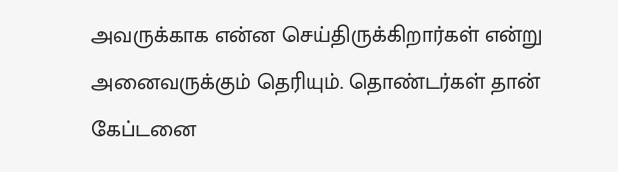அவருக்காக என்ன செய்திருக்கிறார்கள் என்று அனைவருக்கும் தெரியும். தொண்டர்கள் தான் கேப்டனை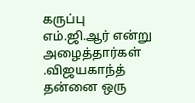கருப்பு எம்.ஜி.ஆர் என்று அழைத்தார்கள் .விஜயகாந்த் தன்னை ஒரு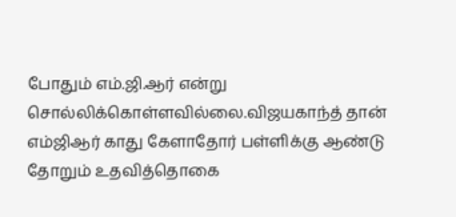போதும் எம்.ஜி.ஆர் என்று சொல்லிக்கொள்ளவில்லை.விஜயகாந்த் தான் எம்ஜிஆர் காது கேளாதோர் பள்ளிக்கு ஆண்டு தோறும் உதவித்தொகை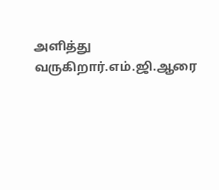அளித்து வருகிறார்.எம்.ஜி.ஆரை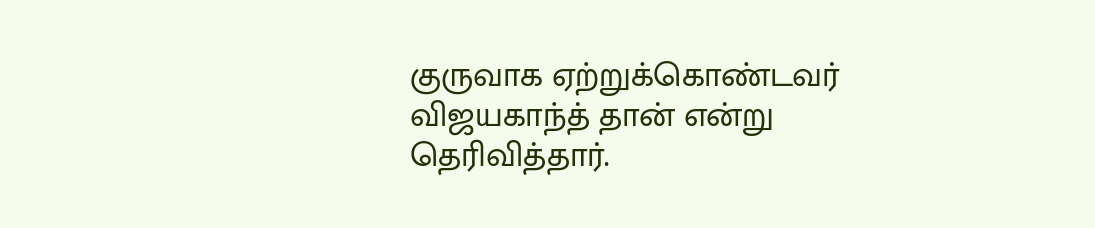குருவாக ஏற்றுக்கொண்டவர் விஜயகாந்த் தான் என்று தெரிவித்தார்.